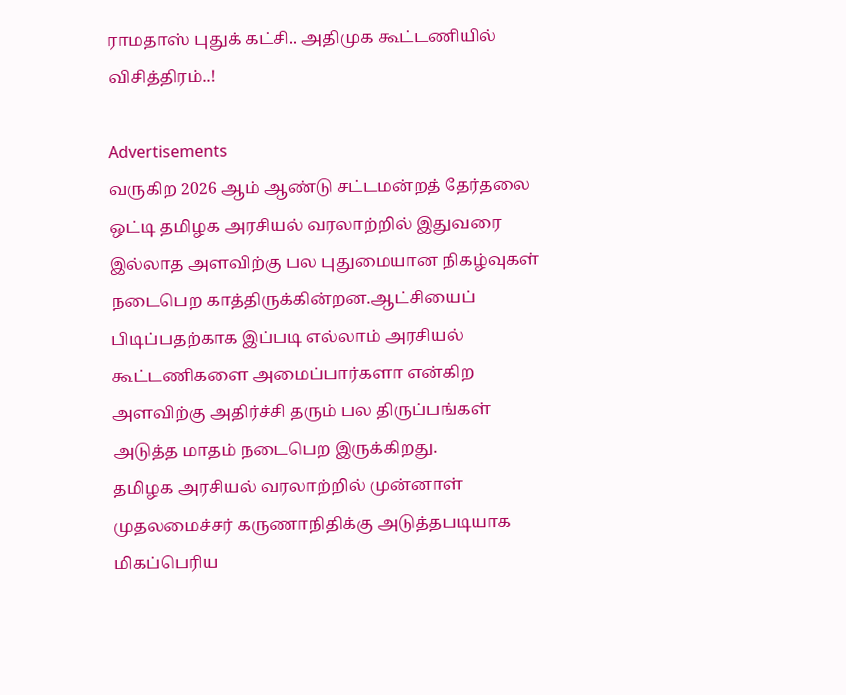ராமதாஸ் புதுக் கட்சி.. அதிமுக கூட்டணியில் விசித்திரம்..!

Advertisements
வருகிற 2026 ஆம் ஆண்டு சட்டமன்றத் தேர்தலை ஒட்டி தமிழக அரசியல் வரலாற்றில் இதுவரை இல்லாத அளவிற்கு பல புதுமையான நிகழ்வுகள் நடைபெற காத்திருக்கின்றன.ஆட்சியைப் பிடிப்பதற்காக இப்படி எல்லாம் அரசியல் கூட்டணிகளை அமைப்பார்களா என்கிற அளவிற்கு அதிர்ச்சி தரும் பல திருப்பங்கள் அடுத்த மாதம் நடைபெற இருக்கிறது.
தமிழக அரசியல் வரலாற்றில் முன்னாள் முதலமைச்சர் கருணாநிதிக்கு அடுத்தபடியாக மிகப்பெரிய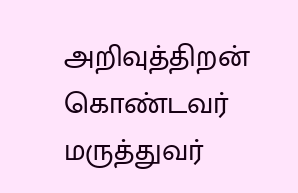அறிவுத்திறன் கொண்டவர் மருத்துவர்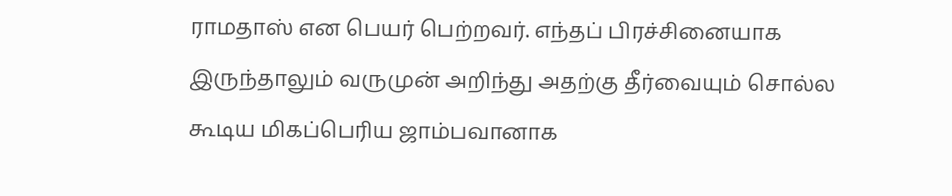ராமதாஸ் என பெயர் பெற்றவர். எந்தப் பிரச்சினையாக இருந்தாலும் வருமுன் அறிந்து அதற்கு தீர்வையும் சொல்ல கூடிய மிகப்பெரிய ஜாம்பவானாக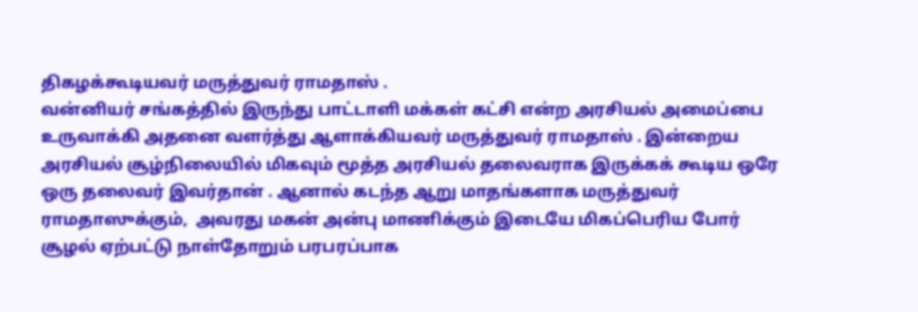திகழக்கூடியவர் மருத்துவர் ராமதாஸ் .
வன்னியர் சங்கத்தில் இருந்து பாட்டாளி மக்கள் கட்சி என்ற அரசியல் அமைப்பை உருவாக்கி அதனை வளர்த்து ஆளாக்கியவர் மருத்துவர் ராமதாஸ் . இன்றைய அரசியல் சூழ்நிலையில் மிகவும் மூத்த அரசியல் தலைவராக இருக்கக் கூடிய ஒரே ஒரு தலைவர் இவர்தான் . ஆனால் கடந்த ஆறு மாதங்களாக மருத்துவர் ராமதாஸுக்கும்,  அவரது மகன் அன்பு மாணிக்கும் இடையே மிகப்பெரிய போர் சூழல் ஏற்பட்டு நாள்தோறும் பரபரப்பாக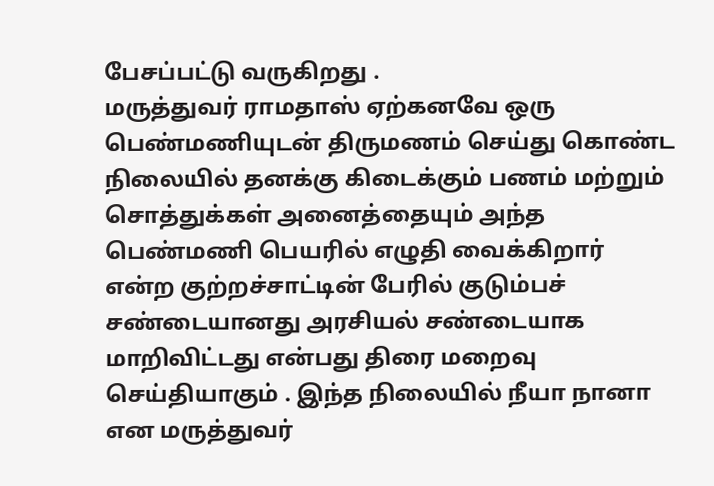பேசப்பட்டு வருகிறது .
மருத்துவர் ராமதாஸ் ஏற்கனவே ஒரு பெண்மணியுடன் திருமணம் செய்து கொண்ட நிலையில் தனக்கு கிடைக்கும் பணம் மற்றும் சொத்துக்கள் அனைத்தையும் அந்த பெண்மணி பெயரில் எழுதி வைக்கிறார் என்ற குற்றச்சாட்டின் பேரில் குடும்பச் சண்டையானது அரசியல் சண்டையாக மாறிவிட்டது என்பது திரை மறைவு செய்தியாகும் . இந்த நிலையில் நீயா நானா என மருத்துவர்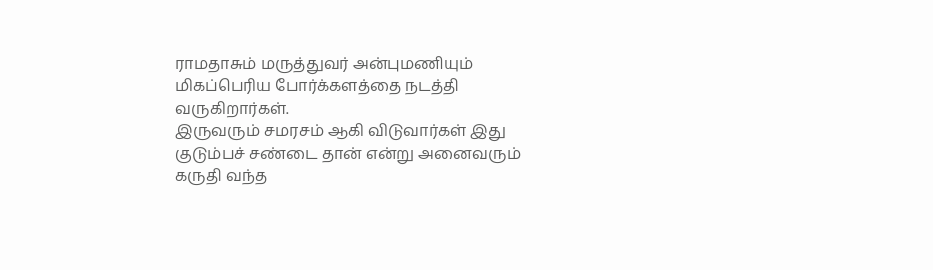ராமதாசும் மருத்துவர் அன்புமணியும் மிகப்பெரிய போர்க்களத்தை நடத்தி வருகிறார்கள்.
இருவரும் சமரசம் ஆகி விடுவார்கள் இது குடும்பச் சண்டை தான் என்று அனைவரும் கருதி வந்த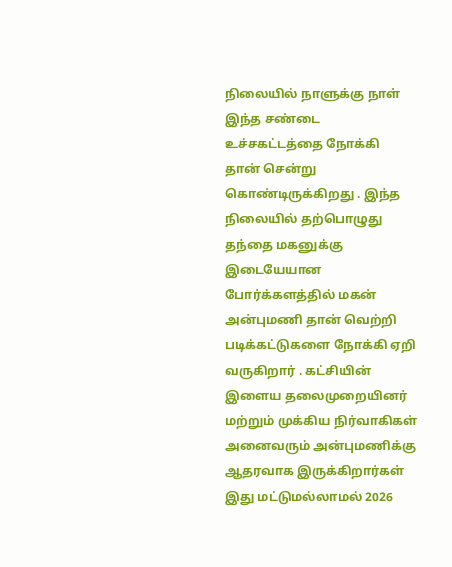நிலையில் நாளுக்கு நாள் இந்த சண்டை உச்சகட்டத்தை நோக்கி தான் சென்று கொண்டிருக்கிறது . இந்த நிலையில் தற்பொழுது தந்தை மகனுக்கு இடையேயான போர்க்களத்தில் மகன் அன்புமணி தான் வெற்றி படிக்கட்டுகளை நோக்கி ஏறி வருகிறார் . கட்சியின் இளைய தலைமுறையினர் மற்றும் முக்கிய நிர்வாகிகள் அனைவரும் அன்புமணிக்கு ஆதரவாக இருக்கிறார்கள் இது மட்டுமல்லாமல் 2026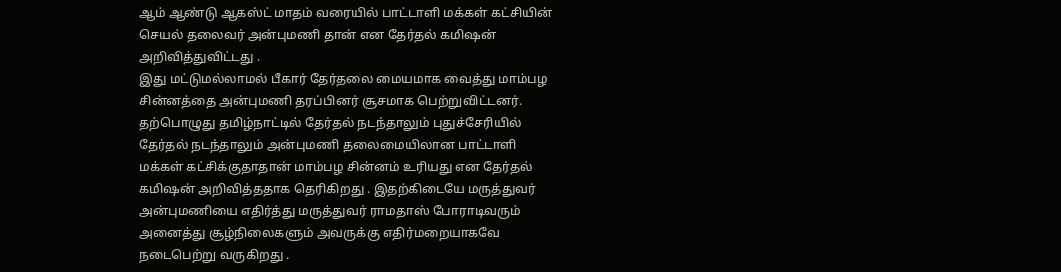ஆம் ஆண்டு ஆகஸ்ட் மாதம் வரையில் பாட்டாளி மக்கள் கட்சியின் செயல் தலைவர் அன்புமணி தான் என தேர்தல் கமிஷன் அறிவித்துவிட்டது .
இது மட்டுமல்லாமல் பீகார் தேர்தலை மையமாக வைத்து மாம்பழ சின்னத்தை அன்புமணி தரப்பினர் சூசமாக பெற்றுவிட்டனர்.  தற்பொழுது தமிழ்நாட்டில் தேர்தல் நடந்தாலும் புதுச்சேரியில் தேர்தல் நடந்தாலும் அன்புமணி தலைமையிலான பாட்டாளி மக்கள் கட்சிக்குதாதான் மாம்பழ சின்னம் உரியது என தேர்தல் கமிஷன் அறிவித்ததாக தெரிகிறது . இதற்கிடையே மருத்துவர் அன்புமணியை எதிர்த்து மருத்துவர் ராமதாஸ் போராடிவரும் அனைத்து சூழ்நிலைகளும் அவருக்கு எதிர்மறையாகவே நடைபெற்று வருகிறது .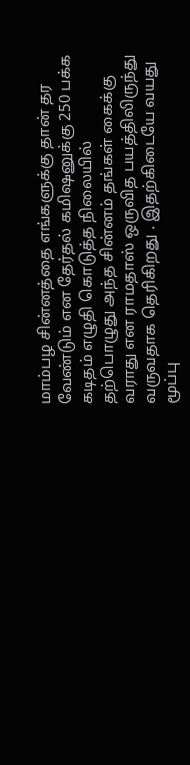மாம்பழ சின்னத்தை எங்களுக்கு தான் தர வேண்டும் என தேர்தல் கமிஷனுக்கு 250 பக்க கடிதம் எழுதி கொடுத்த நிலையில் தற்பொழுது அந்த சின்னம் தங்கள் கைக்கு வராது என ராமதாஸ் ஒருவித பயத்திலிருந்து வருவதாக தெரிகிறது . இதற்கிடையே வயது மூப்பு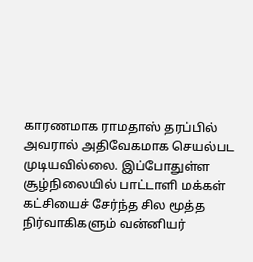காரணமாக ராமதாஸ் தரப்பில் அவரால் அதிவேகமாக செயல்பட முடியவில்லை. இப்போதுள்ள சூழ்நிலையில் பாட்டாளி மக்கள் கட்சியைச் சேர்ந்த சில மூத்த நிர்வாகிகளும் வன்னியர்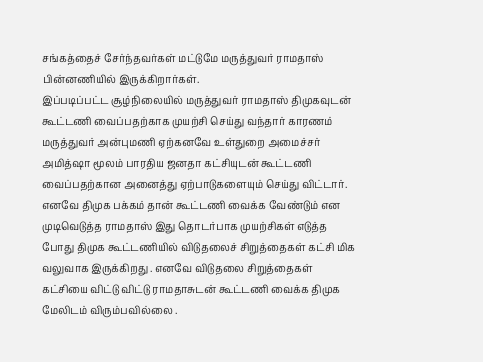சங்கத்தைச் சேர்ந்தவர்கள் மட்டுமே மருத்துவர் ராமதாஸ் பின்னணியில் இருக்கிறார்கள்.
இப்படிப்பட்ட சூழ்நிலையில் மருத்துவர் ராமதாஸ் திமுகவுடன் கூட்டணி வைப்பதற்காக முயற்சி செய்து வந்தார் காரணம் மருத்துவர் அன்புமணி ஏற்கனவே உள்துறை அமைச்சர் அமித்ஷா மூலம் பாரதிய ஜனதா கட்சியுடன் கூட்டணி வைப்பதற்கான அனைத்து ஏற்பாடுகளையும் செய்து விட்டார்.
எனவே திமுக பக்கம் தான் கூட்டணி வைக்க வேண்டும் என முடிவெடுத்த ராமதாஸ் இது தொடர்பாக முயற்சிகள் எடுத்த போது திமுக கூட்டணியில் விடுதலைச் சிறுத்தைகள் கட்சி மிக வலுவாக இருக்கிறது . எனவே விடுதலை சிறுத்தைகள் கட்சியை விட்டு விட்டு ராமதாசுடன் கூட்டணி வைக்க திமுக மேலிடம் விரும்பவில்லை .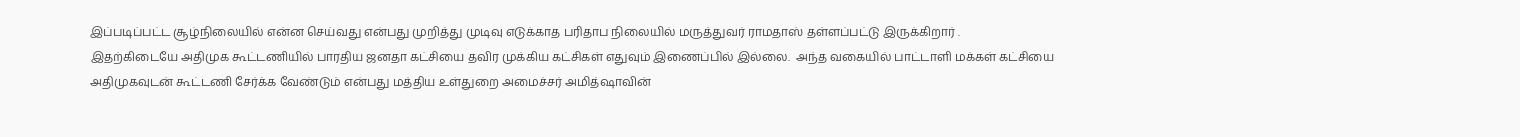இப்படிப்பட்ட சூழ்நிலையில் என்ன செய்வது என்பது முறித்து முடிவு எடுக்காத பரிதாப நிலையில் மருத்துவர் ராமதாஸ் தள்ளப்பட்டு இருக்கிறார் .
இதற்கிடையே அதிமுக கூட்டணியில் பாரதிய ஜனதா கட்சியை தவிர முக்கிய கட்சிகள் எதுவும் இணைப்பில் இல்லை.  அந்த வகையில் பாட்டாளி மக்கள் கட்சியை அதிமுகவுடன் கூட்டணி சேர்க்க வேண்டும் என்பது மத்திய உள்துறை அமைச்சர் அமித்ஷாவின்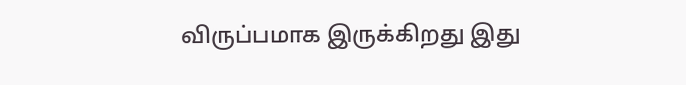விருப்பமாக இருக்கிறது இது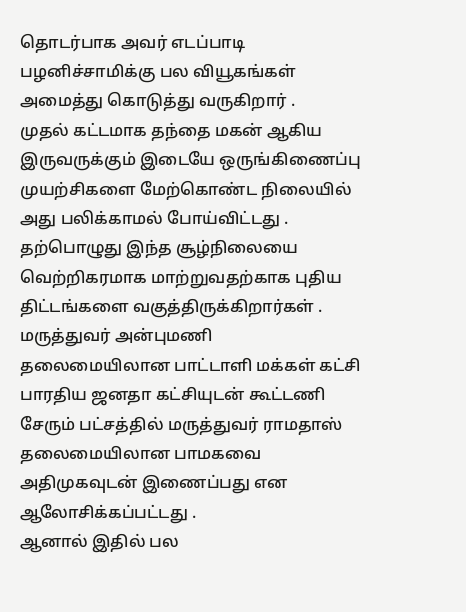தொடர்பாக அவர் எடப்பாடி பழனிச்சாமிக்கு பல வியூகங்கள் அமைத்து கொடுத்து வருகிறார் .
முதல் கட்டமாக தந்தை மகன் ஆகிய இருவருக்கும் இடையே ஒருங்கிணைப்பு முயற்சிகளை மேற்கொண்ட நிலையில் அது பலிக்காமல் போய்விட்டது . தற்பொழுது இந்த சூழ்நிலையை வெற்றிகரமாக மாற்றுவதற்காக புதிய திட்டங்களை வகுத்திருக்கிறார்கள் . மருத்துவர் அன்புமணி தலைமையிலான பாட்டாளி மக்கள் கட்சி பாரதிய ஜனதா கட்சியுடன் கூட்டணி சேரும் பட்சத்தில் மருத்துவர் ராமதாஸ் தலைமையிலான பாமகவை அதிமுகவுடன் இணைப்பது என ஆலோசிக்கப்பட்டது .
ஆனால் இதில் பல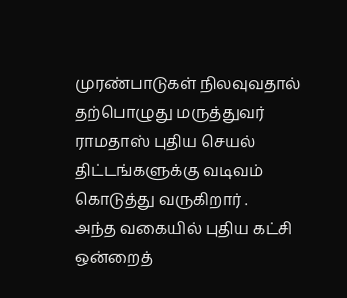முரண்பாடுகள் நிலவுவதால் தற்பொழுது மருத்துவர் ராமதாஸ் புதிய செயல் திட்டங்களுக்கு வடிவம் கொடுத்து வருகிறார் .
அந்த வகையில் புதிய கட்சி ஒன்றைத்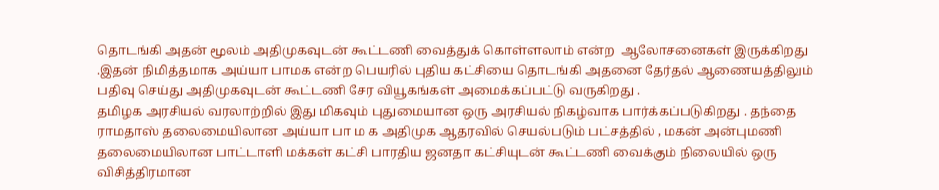தொடங்கி அதன் மூலம் அதிமுகவுடன் கூட்டணி வைத்துக் கொள்ளலாம் என்ற  ஆலோசனைகள் இருக்கிறது .இதன் நிமித்தமாக அய்யா பாமக என்ற பெயரில் புதிய கட்சியை தொடங்கி அதனை தேர்தல் ஆணையத்திலும் பதிவு செய்து அதிமுகவுடன் கூட்டணி சேர வியூகங்கள் அமைக்கப்பட்டு வருகிறது .
தமிழக அரசியல் வரலாற்றில் இது மிகவும் புதுமையான ஒரு அரசியல் நிகழ்வாக பார்க்கப்படுகிறது . தந்தை ராமதாஸ் தலைமையிலான அய்யா பா ம க அதிமுக ஆதரவில் செயல்படும் பட்சத்தில் , மகன் அன்புமணி தலைமையிலான பாட்டாளி மக்கள் கட்சி பாரதிய ஜனதா கட்சியுடன் கூட்டணி வைக்கும் நிலையில் ஒரு விசித்திரமான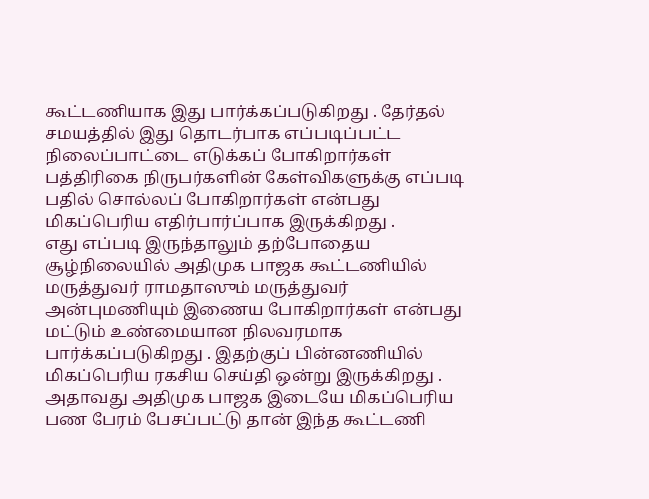கூட்டணியாக இது பார்க்கப்படுகிறது . தேர்தல் சமயத்தில் இது தொடர்பாக எப்படிப்பட்ட நிலைப்பாட்டை எடுக்கப் போகிறார்கள் பத்திரிகை நிருபர்களின் கேள்விகளுக்கு எப்படி பதில் சொல்லப் போகிறார்கள் என்பது மிகப்பெரிய எதிர்பார்ப்பாக இருக்கிறது .
எது எப்படி இருந்தாலும் தற்போதைய சூழ்நிலையில் அதிமுக பாஜக கூட்டணியில் மருத்துவர் ராமதாஸும் மருத்துவர் அன்புமணியும் இணைய போகிறார்கள் என்பது மட்டும் உண்மையான நிலவரமாக பார்க்கப்படுகிறது . இதற்குப் பின்னணியில் மிகப்பெரிய ரகசிய செய்தி ஒன்று இருக்கிறது . அதாவது அதிமுக பாஜக இடையே மிகப்பெரிய பண பேரம் பேசப்பட்டு தான் இந்த கூட்டணி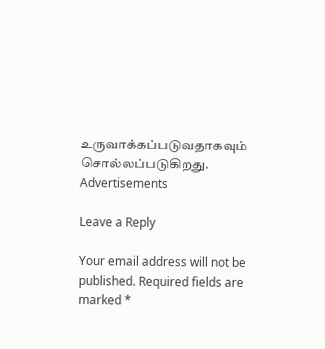உருவாக்கப்படுவதாகவும் சொல்லப்படுகிறது.
Advertisements

Leave a Reply

Your email address will not be published. Required fields are marked *